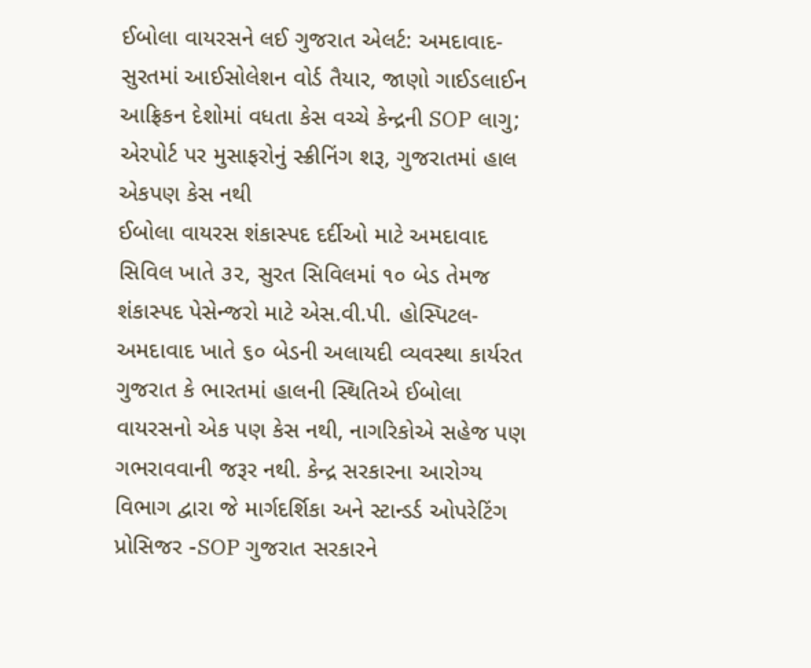ઈબોલા વાયરસને લઈ ગુજરાત એલર્ટ: અમદાવાદ-સુરતમાં આઈસોલેશન વોર્ડ તૈયાર, જાણો ગાઈડલાઈન
આફ્રિકન દેશોમાં વધતા કેસ વચ્ચે કેન્દ્રની SOP લાગુ; એરપોર્ટ પર મુસાફરોનું સ્ક્રીનિંગ શરૂ, ગુજરાતમાં હાલ એકપણ કેસ નથી
ઈબોલા વાયરસ શંકાસ્પદ દર્દીઓ માટે અમદાવાદ સિવિલ ખાતે ૩૨, સુરત સિવિલમાં ૧૦ બેડ તેમજ શંકાસ્પદ પેસેન્જરો માટે એસ.વી.પી. હોસ્પિટલ- અમદાવાદ ખાતે ૬૦ બેડની અલાયદી વ્યવસ્થા કાર્યરત
ગુજરાત કે ભારતમાં હાલની સ્થિતિએ ઈબોલા વાયરસનો એક પણ કેસ નથી, નાગરિકોએ સહેજ પણ ગભરાવવાની જરૂર નથી. કેન્દ્ર સરકારના આરોગ્ય વિભાગ દ્વારા જે માર્ગદર્શિકા અને સ્ટાન્ડર્ડ ઓપરેટિંગ પ્રોસિજર -SOP ગુજરાત સરકારને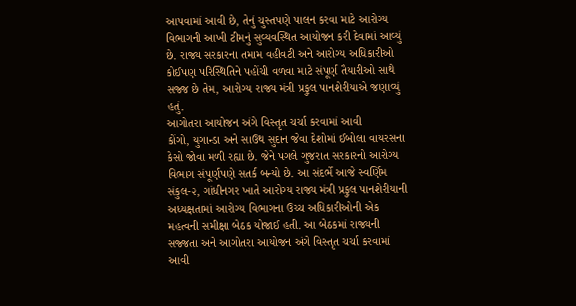આપવામાં આવી છે, તેનું ચુસ્તપણે પાલન કરવા માટે આરોગ્ય વિભાગની આખી ટીમનું સુવ્યવસ્થિત આયોજન કરી દેવામાં આવ્યું છે. રાજ્ય સરકારના તમામ વહીવટી અને આરોગ્ય અધિકારીઓ કોઈપણ પરિસ્થિતિને પહોંચી વળવા માટે સંપૂર્ણ તૈયારીઓ સાથે સજ્જ છે તેમ, આરોગ્ય રાજ્ય મંત્રી પ્રફુલ પાનશેરીયાએ જણાવ્યું હતું.
આગોતરા આયોજન અંગે વિસ્તૃત ચર્ચા કરવામાં આવી
કોંગો, યુગાન્ડા અને સાઉથ સુદાન જેવા દેશોમાં ઈબોલા વાયરસના કેસો જોવા મળી રહ્યા છે. જેને પગલે ગુજરાત સરકારનો આરોગ્ય વિભાગ સંપૂર્ણપણે સતર્ક બન્યો છે. આ સંદર્ભે આજે સ્વર્ણિમ સંકુલ-૨, ગાંધીનગર ખાતે આરોગ્ય રાજ્ય મંત્રી પ્રફુલ પાનશેરીયાની અધ્યક્ષતામાં આરોગ્ય વિભાગના ઉચ્ચ અધિકારીઓની એક મહત્વની સમીક્ષા બેઠક યોજાઈ હતી. આ બેઠકમાં રાજ્યની સજ્જતા અને આગોતરા આયોજન અંગે વિસ્તૃત ચર્ચા કરવામાં આવી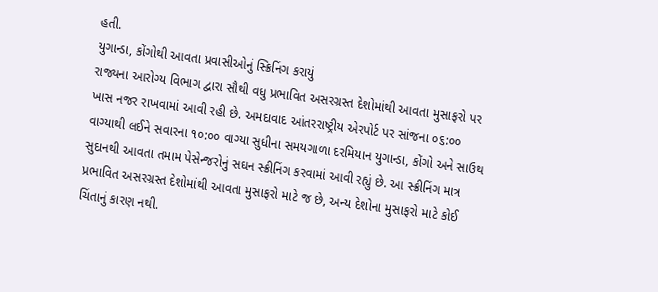હતી.
યુગાન્ડા, કોંગોથી આવતા પ્રવાસીઓનું સ્ક્રિનિંગ કરાયું
રાજ્યના આરોગ્ય વિભાગ દ્વારા સૌથી વધુ પ્રભાવિત અસરગ્રસ્ત દેશોમાંથી આવતા મુસાફરો પર ખાસ નજર રાખવામાં આવી રહી છે. અમદાવાદ આંતરરાષ્ટ્રીય એરપોર્ટ પર સાંજના ૦૬:૦૦ વાગ્યાથી લઈને સવારના ૧૦:૦૦ વાગ્યા સુધીના સમયગાળા દરમિયાન યુગાન્ડા, કોંગો અને સાઉથ સુદાનથી આવતા તમામ પેસેન્જરોનું સઘન સ્ક્રીનિંગ કરવામાં આવી રહ્યું છે. આ સ્ક્રીનિંગ માત્ર પ્રભાવિત અસરગ્રસ્ત દેશોમાંથી આવતા મુસાફરો માટે જ છે, અન્ય દેશોના મુસાફરો માટે કોઈ ચિંતાનું કારણ નથી.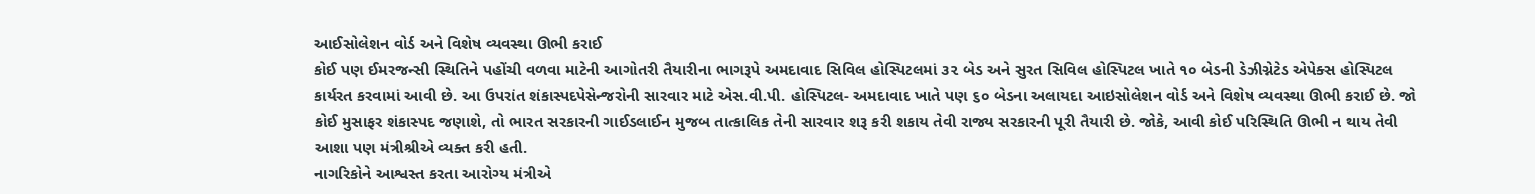આઈસોલેશન વોર્ડ અને વિશેષ વ્યવસ્થા ઊભી કરાઈ
કોઈ પણ ઈમરજન્સી સ્થિતિને પહોંચી વળવા માટેની આગોતરી તૈયારીના ભાગરૂપે અમદાવાદ સિવિલ હોસ્પિટલમાં ૩૨ બેડ અને સુરત સિવિલ હોસ્પિટલ ખાતે ૧૦ બેડની ડેઝીગ્નેટેડ એપેક્સ હોસ્પિટલ કાર્યરત કરવામાં આવી છે. આ ઉપરાંત શંકાસ્પદપેસેન્જરોની સારવાર માટે એસ.વી.પી. હોસ્પિટલ- અમદાવાદ ખાતે પણ ૬૦ બેડના અલાયદા આઇસોલેશન વોર્ડ અને વિશેષ વ્યવસ્થા ઊભી કરાઈ છે. જો કોઈ મુસાફર શંકાસ્પદ જણાશે, તો ભારત સરકારની ગાઈડલાઈન મુજબ તાત્કાલિક તેની સારવાર શરૂ કરી શકાય તેવી રાજ્ય સરકારની પૂરી તૈયારી છે. જોકે, આવી કોઈ પરિસ્થિતિ ઊભી ન થાય તેવી આશા પણ મંત્રીશ્રીએ વ્યક્ત કરી હતી.
નાગરિકોને આશ્વસ્ત કરતા આરોગ્ય મંત્રીએ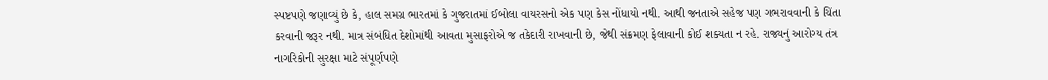સ્પષ્ટપણે જણાવ્યું છે કે, હાલ સમગ્ર ભારતમાં કે ગુજરાતમાં ઈબોલા વાયરસનો એક પણ કેસ નોંધાયો નથી. આથી જનતાએ સહેજ પણ ગભરાવવાની કે ચિંતા કરવાની જરૂર નથી. માત્ર સંબંધિત દેશોમાંથી આવતા મુસાફરોએ જ તકેદારી રાખવાની છે, જેથી સંક્રમણ ફેલાવાની કોઈ શક્યતા ન રહે. રાજ્યનું આરોગ્ય તંત્ર નાગરિકોની સુરક્ષા માટે સંપૂર્ણપણે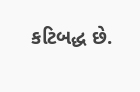કટિબદ્ધ છે.